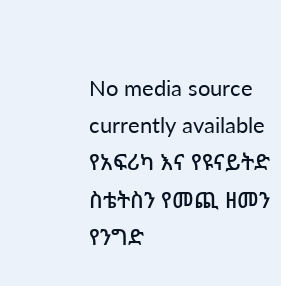No media source currently available
የአፍሪካ እና የዩናይትድ ስቴትስን የመጪ ዘመን የንግድ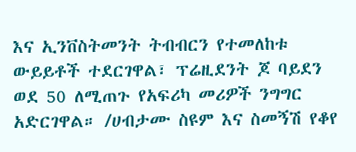እና ኢንቨስትመንት ትብብርን የተመለከቱ ውይይቶች ተደርገዋል፣ ፕሬዚደንት ጆ ባይደን ወደ 50 ለሚጠጉ የአፍሪካ መሪዎች ንግግር አድርገዋል። /ሀብታሙ ስዩም እና ስመኝሽ የቆየ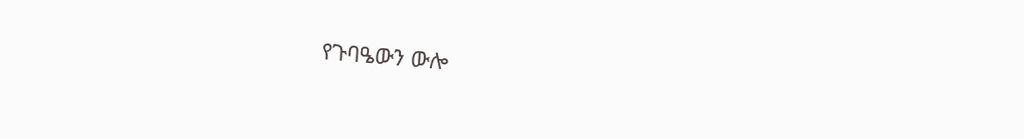የጉባዔውን ውሎ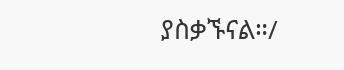ያስቃኙናል።/